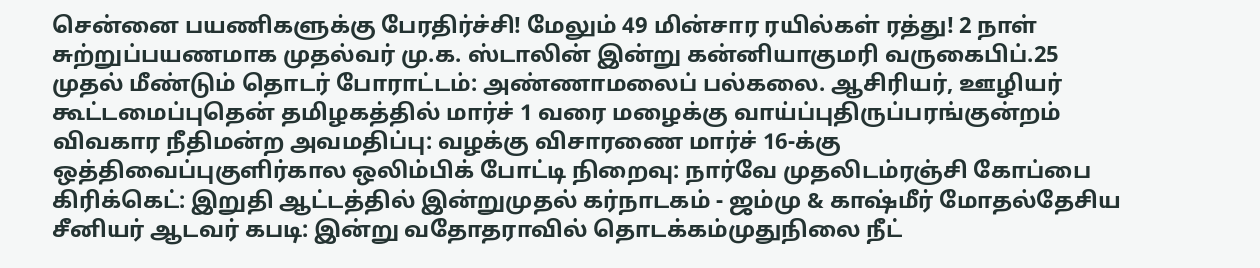சென்னை பயணிகளுக்கு பேரதிர்ச்சி! மேலும் 49 மின்சார ரயில்கள் ரத்து! 2 நாள் சுற்றுப்பயணமாக முதல்வர் மு.க. ஸ்டாலின் இன்று கன்னியாகுமரி வருகைபிப்.25 முதல் மீண்டும் தொடர் போராட்டம்: அண்ணாமலைப் பல்கலை. ஆசிரியர், ஊழியர் கூட்டமைப்புதென் தமிழகத்தில் மார்ச் 1 வரை மழைக்கு வாய்ப்புதிருப்பரங்குன்றம் விவகார நீதிமன்ற அவமதிப்பு: வழக்கு விசாரணை மார்ச் 16-க்கு ஒத்திவைப்புகுளிர்கால ஒலிம்பிக் போட்டி நிறைவு: நார்வே முதலிடம்ரஞ்சி கோப்பை கிரிக்கெட்: இறுதி ஆட்டத்தில் இன்றுமுதல் கர்நாடகம் - ஜம்மு & காஷ்மீர் மோதல்தேசிய சீனியர் ஆடவர் கபடி: இன்று வதோதராவில் தொடக்கம்முதுநிலை நீட்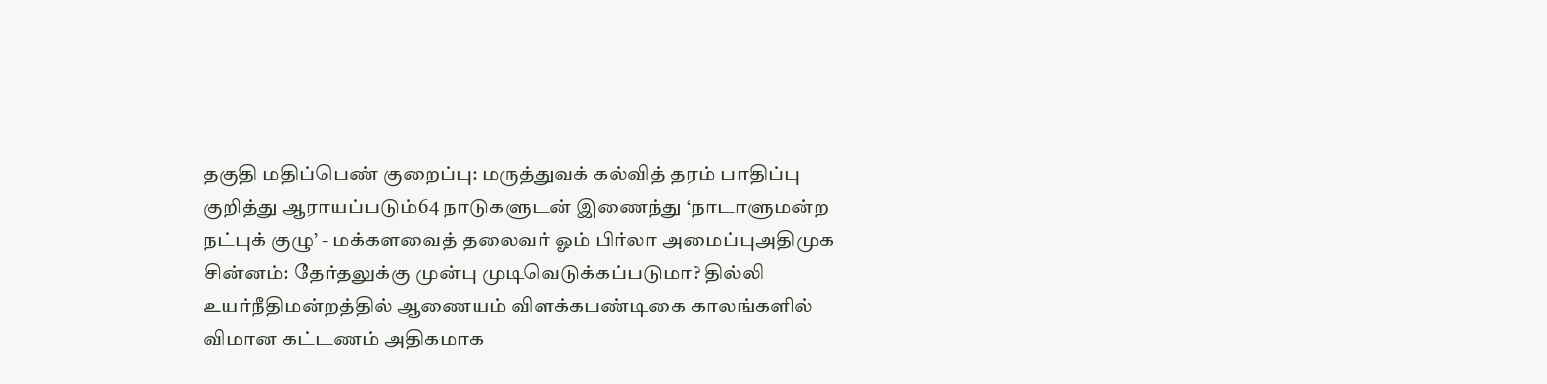தகுதி மதிப்பெண் குறைப்பு: மருத்துவக் கல்வித் தரம் பாதிப்பு குறித்து ஆராயப்படும்64 நாடுகளுடன் இணைந்து ‘நாடாளுமன்ற நட்புக் குழு’ - மக்களவைத் தலைவர் ஓம் பிர்லா அமைப்புஅதிமுக சின்னம்: தேர்தலுக்கு முன்பு முடிவெடுக்கப்படுமா? தில்லி உயர்நீதிமன்றத்தில் ஆணையம் விளக்கபண்டிகை காலங்களில் விமான கட்டணம் அதிகமாக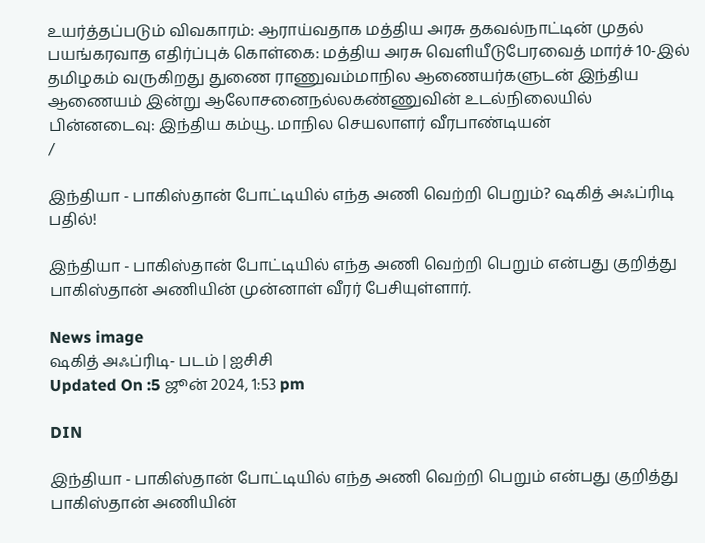உயர்த்தப்படும் விவகாரம்: ஆராய்வதாக மத்திய அரசு தகவல்நாட்டின் முதல் பயங்கரவாத எதிர்ப்புக் கொள்கை: மத்திய அரசு வெளியீடுபேரவைத் மார்ச் 10-இல் தமிழகம் வருகிறது துணை ராணுவம்மாநில ஆணையர்களுடன் இந்திய ஆணையம் இன்று ஆலோசனைநல்லகண்ணுவின் உடல்நிலையில் பின்னடைவு: இந்திய கம்யூ. மாநில செயலாளர் வீரபாண்டியன்
/

இந்தியா - பாகிஸ்தான் போட்டியில் எந்த அணி வெற்றி பெறும்? ஷகித் அஃப்ரிடி பதில்!

இந்தியா - பாகிஸ்தான் போட்டியில் எந்த அணி வெற்றி பெறும் என்பது குறித்து பாகிஸ்தான் அணியின் முன்னாள் வீரர் பேசியுள்ளார்.

News image
ஷகித் அஃப்ரிடி- படம் | ஐசிசி
Updated On :5 ஜூன் 2024, 1:53 pm

DIN

இந்தியா - பாகிஸ்தான் போட்டியில் எந்த அணி வெற்றி பெறும் என்பது குறித்து பாகிஸ்தான் அணியின்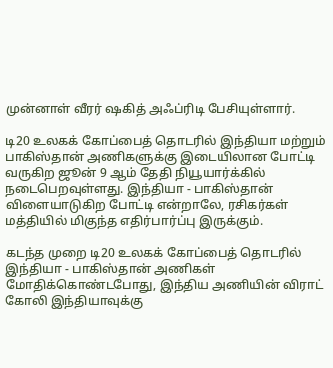முன்னாள் வீரர் ஷகித் அஃப்ரிடி பேசியுள்ளார்.

டி20 உலகக் கோப்பைத் தொடரில் இந்தியா மற்றும் பாகிஸ்தான் அணிகளுக்கு இடையிலான போட்டி வருகிற ஜூன் 9 ஆம் தேதி நியூயார்க்கில் நடைபெறவுள்ளது. இந்தியா - பாகிஸ்தான் விளையாடுகிற போட்டி என்றாலே, ரசிகர்கள் மத்தியில் மிகுந்த எதிர்பார்ப்பு இருக்கும்.

கடந்த முறை டி20 உலகக் கோப்பைத் தொடரில் இந்தியா - பாகிஸ்தான் அணிகள் மோதிக்கொண்டபோது, இந்திய அணியின் விராட் கோலி இந்தியாவுக்கு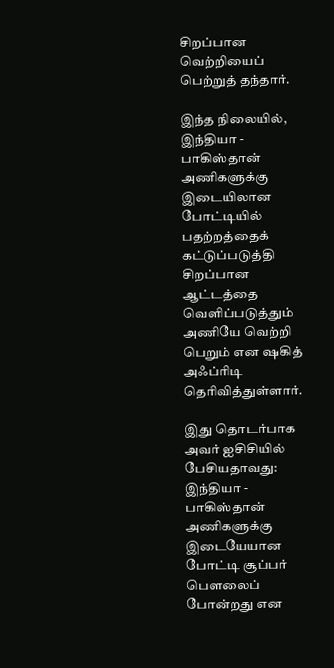சிறப்பான வெற்றியைப் பெற்றுத் தந்தார்.

இந்த நிலையில், இந்தியா - பாகிஸ்தான் அணிகளுக்கு இடையிலான போட்டியில் பதற்றத்தைக் கட்டுப்படுத்தி சிறப்பான ஆட்டத்தை வெளிப்படுத்தும் அணியே வெற்றி பெறும் என ஷகித் அஃப்ரிடி தெரிவித்துள்ளார்.

இது தொடர்பாக அவர் ஐசிசியில் பேசியதாவது: இந்தியா - பாகிஸ்தான் அணிகளுக்கு இடையேயான போட்டி சூப்பர் பௌலைப் போன்றது என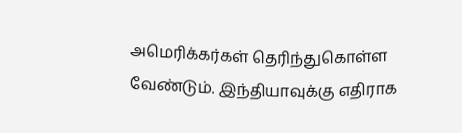அமெரிக்கர்கள் தெரிந்துகொள்ள வேண்டும். இந்தியாவுக்கு எதிராக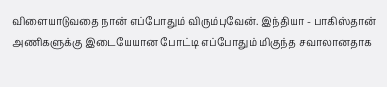விளையாடுவதை நான் எப்போதும் விரும்புவேன். இந்தியா - பாகிஸ்தான் அணிகளுக்கு இடையேயான போட்டி எப்போதும் மிகுந்த சவாலானதாக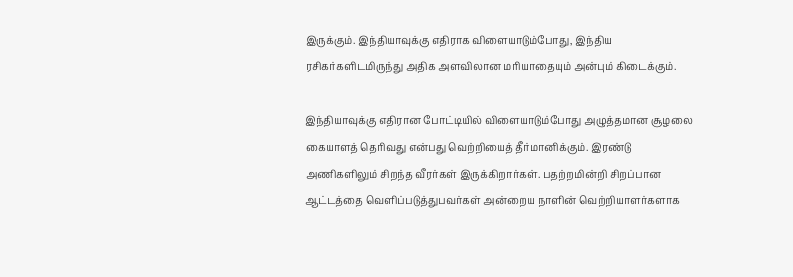இருக்கும். இந்தியாவுக்கு எதிராக விளையாடும்போது, இந்திய ரசிகர்களிடமிருந்து அதிக அளவிலான மரியாதையும் அன்பும் கிடைக்கும்.

இந்தியாவுக்கு எதிரான போட்டியில் விளையாடும்போது அழுத்தமான சூழலை கையாளத் தெரிவது என்பது வெற்றியைத் தீர்மானிக்கும். இரண்டு அணிகளிலும் சிறந்த வீரர்கள் இருக்கிறார்கள். பதற்றமின்றி சிறப்பான ஆட்டத்தை வெளிப்படுத்துபவர்கள் அன்றைய நாளின் வெற்றியாளர்களாக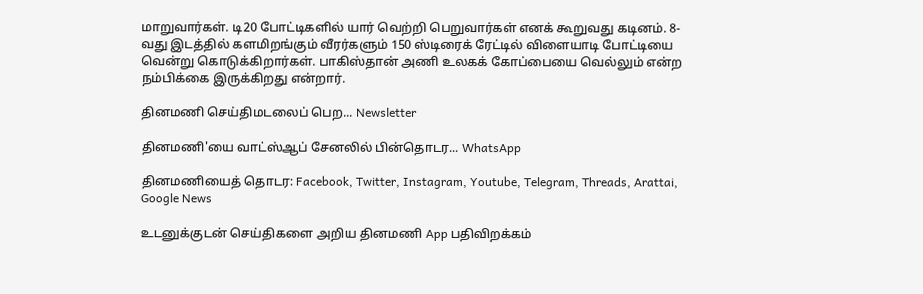மாறுவார்கள். டி20 போட்டிகளில் யார் வெற்றி பெறுவார்கள் எனக் கூறுவது கடினம். 8-வது இடத்தில் களமிறங்கும் வீரர்களும் 150 ஸ்டிரைக் ரேட்டில் விளையாடி போட்டியை வென்று கொடுக்கிறார்கள். பாகிஸ்தான் அணி உலகக் கோப்பையை வெல்லும் என்ற நம்பிக்கை இருக்கிறது என்றார்.

தினமணி செய்திமடலைப் பெற... Newsletter

தினமணி'யை வாட்ஸ்ஆப் சேனலில் பின்தொடர... WhatsApp

தினமணியைத் தொடர: Facebook, Twitter, Instagram, Youtube, Telegram, Threads, Arattai, Google News

உடனுக்குடன் செய்திகளை அறிய தினமணி App பதிவிறக்கம்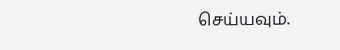செய்யவும்.